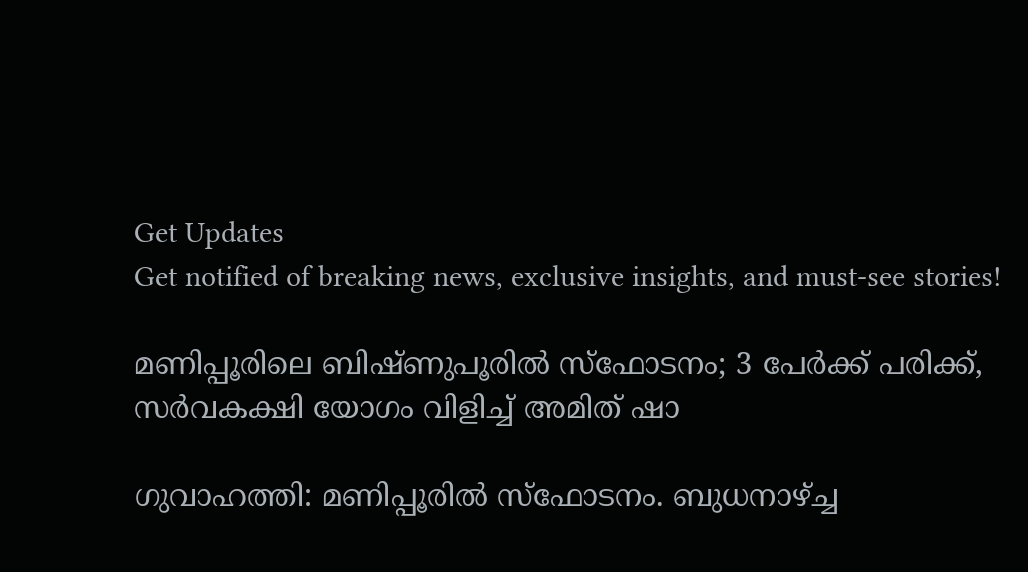Get Updates
Get notified of breaking news, exclusive insights, and must-see stories!

മണിപ്പൂരിലെ ബിഷ്ണുപൂരില്‍ സ്‌ഫോടനം; 3 പേര്‍ക്ക് പരിക്ക്, സര്‍വകക്ഷി യോഗം വിളിച്ച് അമിത് ഷാ

ഗുവാഹത്തി: മണിപ്പൂരില്‍ സ്‌ഫോടനം. ബുധനാഴ്ച്ച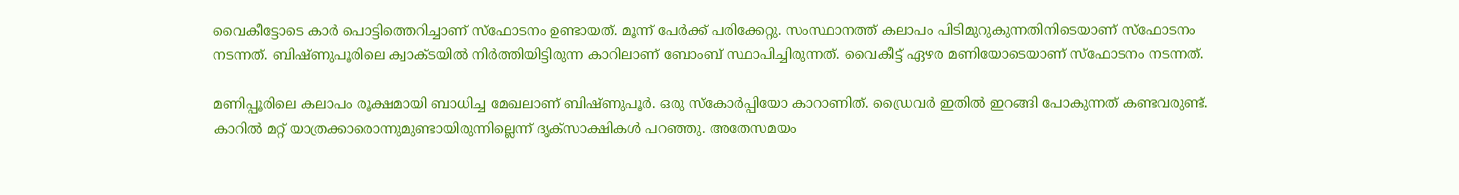വൈകീട്ടോടെ കാര്‍ പൊട്ടിത്തെറിച്ചാണ് സ്‌ഫോടനം ഉണ്ടായത്. മൂന്ന് പേര്‍ക്ക് പരിക്കേറ്റു. സംസ്ഥാനത്ത് കലാപം പിടിമുറുകുന്നതിനിടെയാണ് സ്‌ഫോടനം നടന്നത്. ബിഷ്ണുപൂരിലെ ക്വാക്ടയില്‍ നിര്‍ത്തിയിട്ടിരുന്ന കാറിലാണ് ബോംബ് സ്ഥാപിച്ചിരുന്നത്. വൈകീട്ട് ഏഴര മണിയോടെയാണ് സ്‌ഫോടനം നടന്നത്.

മണിപ്പൂരിലെ കലാപം രൂക്ഷമായി ബാധിച്ച മേഖലാണ് ബിഷ്ണുപൂര്‍. ഒരു സ്‌കോര്‍പ്പിയോ കാറാണിത്. ഡ്രൈവര്‍ ഇതില്‍ ഇറങ്ങി പോകുന്നത് കണ്ടവരുണ്ട്. കാറില്‍ മറ്റ് യാത്രക്കാരൊന്നുമുണ്ടായിരുന്നില്ലെന്ന് ദൃക്‌സാക്ഷികള്‍ പറഞ്ഞു. അതേസമയം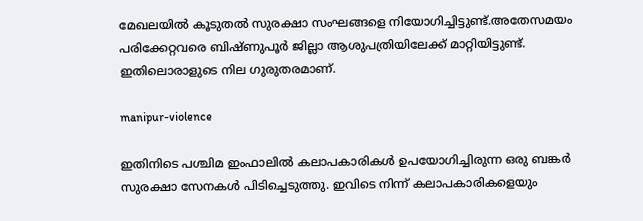മേഖലയില്‍ കൂടുതല്‍ സുരക്ഷാ സംഘങ്ങളെ നിയോഗിച്ചിട്ടുണ്ട്.അതേസമയം പരിക്കേറ്റവരെ ബിഷ്ണുപൂര്‍ ജില്ലാ ആശുപത്രിയിലേക്ക് മാറ്റിയിട്ടുണ്ട്. ഇതിലൊരാളുടെ നില ഗുരുതരമാണ്.

manipur-violence

ഇതിനിടെ പശ്ചിമ ഇംഫാലില്‍ കലാപകാരികള്‍ ഉപയോഗിച്ചിരുന്ന ഒരു ബങ്കര്‍ സുരക്ഷാ സേനകള്‍ പിടിച്ചെടുത്തു. ഇവിടെ നിന്ന് കലാപകാരികളെയും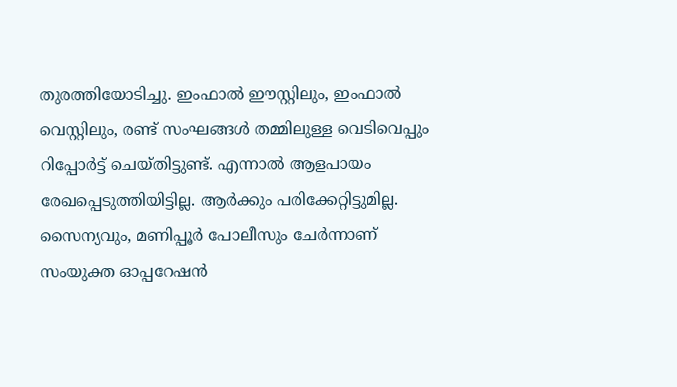തുരത്തിയോടിച്ചു. ഇംഫാല്‍ ഈസ്റ്റിലും, ഇംഫാല്‍ വെസ്റ്റിലും, രണ്ട് സംഘങ്ങള്‍ തമ്മിലുള്ള വെടിവെപ്പും റിപ്പോര്‍ട്ട് ചെയ്തിട്ടുണ്ട്. എന്നാല്‍ ആളപായം രേഖപ്പെടുത്തിയിട്ടില്ല. ആര്‍ക്കും പരിക്കേറ്റിട്ടുമില്ല. സൈന്യവും, മണിപ്പൂര്‍ പോലീസും ചേര്‍ന്നാണ് സംയുക്ത ഓപ്പറേഷന്‍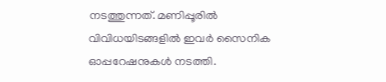നടത്തുന്നത്. മണിപ്പൂരില്‍ വിവിധയിടങ്ങളില്‍ ഇവര്‍ സൈനിക ഓപ്പറേഷനുകള്‍ നടത്തി.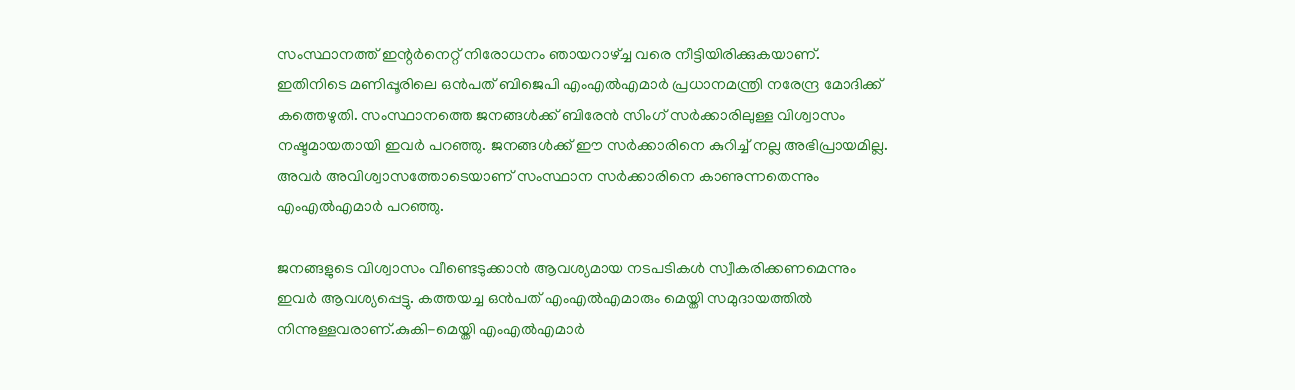സംസ്ഥാനത്ത് ഇന്റര്‍നെറ്റ് നിരോധനം ഞായറാഴ്ച്ച വരെ നീട്ടിയിരിക്കുകയാണ്. ഇതിനിടെ മണിപ്പൂരിലെ ഒന്‍പത് ബിജെപി എംഎല്‍എമാര്‍ പ്രധാനമന്ത്രി നരേന്ദ്ര മോദിക്ക് കത്തെഴുതി. സംസ്ഥാനത്തെ ജനങ്ങള്‍ക്ക് ബിരേന്‍ സിംഗ് സര്‍ക്കാരിലുള്ള വിശ്വാസം നഷ്ടമായതായി ഇവര്‍ പറഞ്ഞു. ജനങ്ങള്‍ക്ക് ഈ സര്‍ക്കാരിനെ കുറിച്ച് നല്ല അഭിപ്രായമില്ല. അവര്‍ അവിശ്വാസത്തോടെയാണ് സംസ്ഥാന സര്‍ക്കാരിനെ കാണുന്നതെന്നും എംഎല്‍എമാര്‍ പറഞ്ഞു.

ജനങ്ങളുടെ വിശ്വാസം വീണ്ടെടുക്കാന്‍ ആവശ്യമായ നടപടികള്‍ സ്വീകരിക്കണമെന്നും ഇവര്‍ ആവശ്യപ്പെട്ടു. കത്തയച്ച ഒന്‍പത് എംഎല്‍എമാരും മെയ്തി സമുദായത്തില്‍ നിന്നുള്ളവരാണ്.കുകി-മെയ്തി എംഎല്‍എമാര്‍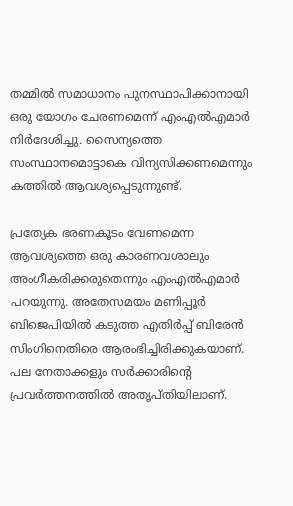തമ്മില്‍ സമാധാനം പുനസ്ഥാപിക്കാനായി ഒരു യോഗം ചേരണമെന്ന് എംഎല്‍എമാര്‍ നിര്‍ദേശിച്ചു. സൈന്യത്തെ സംസ്ഥാനമൊട്ടാകെ വിന്യസിക്കണമെന്നും കത്തില്‍ ആവശ്യപ്പെടുന്നുണ്ട്.

പ്രത്യേക ഭരണകൂടം വേണമെന്ന ആവശ്യത്തെ ഒരു കാരണവശാലും അംഗീകരിക്കരുതെന്നും എംഎല്‍എമാര്‍ പറയുന്നു. അതേസമയം മണിപ്പൂര്‍ ബിജെപിയില്‍ കടുത്ത എതിര്‍പ്പ് ബിരേന്‍ സിംഗിനെതിരെ ആരംഭിച്ചിരിക്കുകയാണ്. പല നേതാക്കളും സര്‍ക്കാരിന്റെ പ്രവര്‍ത്തനത്തില്‍ അതൃപ്തിയിലാണ്.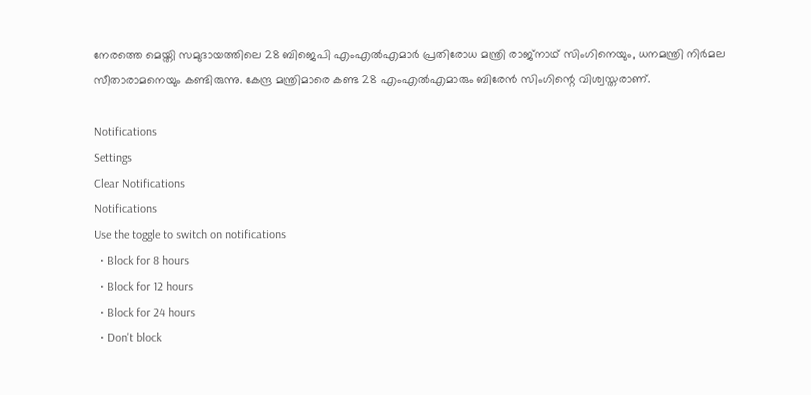നേരത്തെ മെയ്തി സമുദായത്തിലെ 28 ബിജെപി എംഎല്‍എമാര്‍ പ്രതിരോധ മന്ത്രി രാജ്‌നാഥ് സിംഗിനെയും, ധനമന്ത്രി നിര്‍മല സീതാരാമനെയും കണ്ടിരുന്നു. കേന്ദ്ര മന്ത്രിമാരെ കണ്ട 28 എംഎല്‍എമാരും ബിരേന്‍ സിംഗിന്റെ വിശ്വസ്തരാണ്.

Notifications
Settings
Clear Notifications
Notifications
Use the toggle to switch on notifications
  • Block for 8 hours
  • Block for 12 hours
  • Block for 24 hours
  • Don't block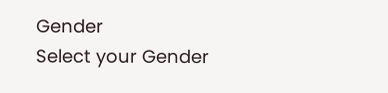Gender
Select your Gender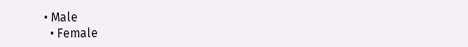• Male
  • Female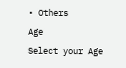• Others
Age
Select your Age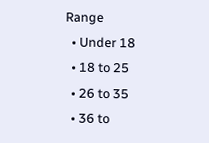Range
  • Under 18
  • 18 to 25
  • 26 to 35
  • 36 to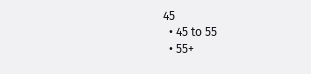45
  • 45 to 55
  • 55+